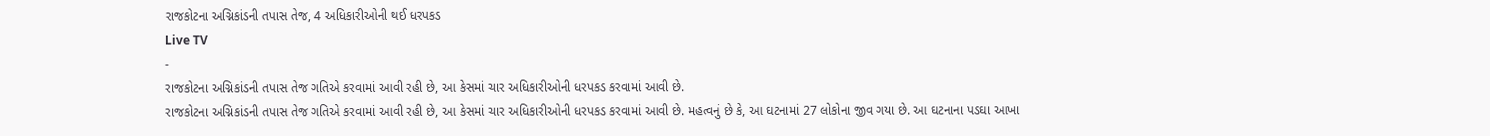રાજકોટના અગ્નિકાંડની તપાસ તેજ, 4 અધિકારીઓની થઈ ધરપકડ
Live TV
-
રાજકોટના અગ્નિકાંડની તપાસ તેજ ગતિએ કરવામાં આવી રહી છે, આ કેસમાં ચાર અધિકારીઓની ધરપકડ કરવામાં આવી છે.
રાજકોટના અગ્નિકાંડની તપાસ તેજ ગતિએ કરવામાં આવી રહી છે, આ કેસમાં ચાર અધિકારીઓની ધરપકડ કરવામાં આવી છે. મહત્વનું છે કે, આ ઘટનામાં 27 લોકોના જીવ ગયા છે. આ ઘટનાના પડઘા આખા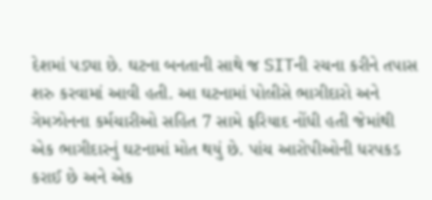દેશમાં પડ્યા છે. ઘટના બનતાની સાથે જ SITની રચના કરીને તપાસ શરુ કરવામાં આવી હતી. આ ઘટનામાં પોલીસે ભાગીદારો અને ગેમઝોનના કર્મચારીઓ સહિત 7 સામે ફરિયાદ નોંધી હતી જેમાંથી એક ભાગીદારનું ઘટનામાં મોત થયું છે. પાંચ આરોપીઓની ધરપકડ કરાઈ છે અને એક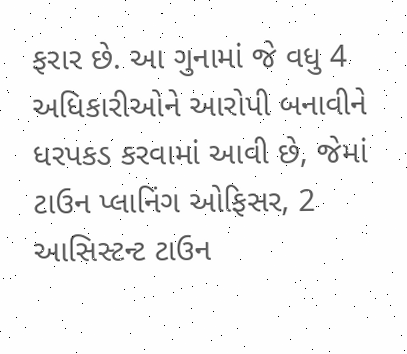ફરાર છે. આ ગુનામાં જે વધુ 4 અધિકારીઓને આરોપી બનાવીને ધરપકડ કરવામાં આવી છે, જેમાં ટાઉન પ્લાનિંગ ઓફિસર, 2 આસિસ્ટન્ટ ટાઉન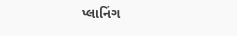પ્લાનિંગ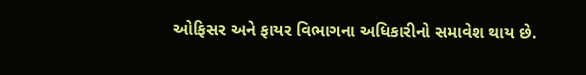ઓફિસર અને ફાયર વિભાગના અધિકારીનો સમાવેશ થાય છે.